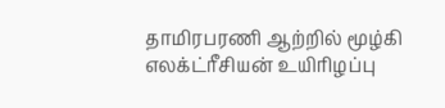தாமிரபரணி ஆற்றில் மூழ்கி எலக்ட்ரீசியன் உயிரிழப்பு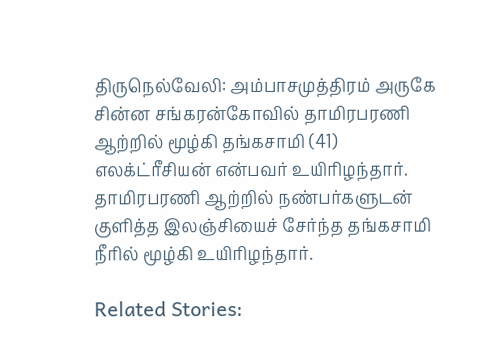திருநெல்வேலி: அம்பாசமுத்திரம் அருகே சின்ன சங்கரன்கோவில் தாமிரபரணி ஆற்றில் மூழ்கி தங்கசாமி (41) எலக்ட்ரீசியன் என்பவர் உயிரிழந்தார். தாமிரபரணி ஆற்றில் நண்பர்களுடன் குளித்த இலஞ்சியைச் சேர்ந்த தங்கசாமி நீரில் மூழ்கி உயிரிழந்தார்.

Related Stories: